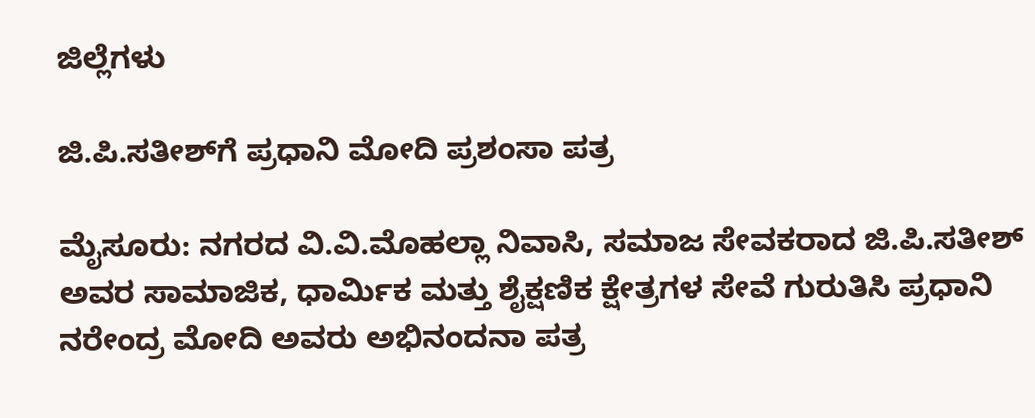ಜಿಲ್ಲೆಗಳು

ಜಿ.ಪಿ.ಸತೀಶ್‌ಗೆ ಪ್ರಧಾನಿ ಮೋದಿ ಪ್ರಶಂಸಾ ಪತ್ರ

ಮೈಸೂರು: ನಗರದ ವಿ.ವಿ.ಮೊಹಲ್ಲಾ ನಿವಾಸಿ, ಸಮಾಜ ಸೇವಕರಾದ ಜಿ.ಪಿ.ಸತೀಶ್ ಅವರ ಸಾಮಾಜಿಕ, ಧಾರ್ಮಿಕ ಮತ್ತು ಶೈಕ್ಷಣಿಕ ಕ್ಷೇತ್ರಗಳ ಸೇವೆ ಗುರುತಿಸಿ ಪ್ರಧಾನಿ ನರೇಂದ್ರ ಮೋದಿ ಅವರು ಅಭಿನಂದನಾ ಪತ್ರ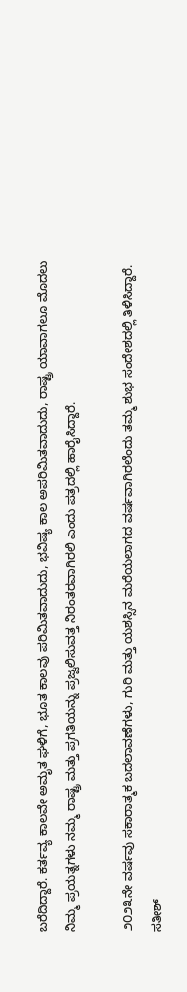ಬರೆದಿದ್ದಾರೆ. ಕರ್ತವ್ಯ ಕಾಲವೇ ಅಮೃತ ಘಳಿಗೆ, ಭೂತ ಕಾಲವು ಪರಿಮಿತವಾದುದು, ಭವಿಷ್ಯ ಕಾಲ ಅಪರಿಮಿತವಾದುದು, ರಾಷ್ಟ್ರ ಯಾವಾಗಲೂ ಮೊದಲು ನಿಮ್ಮ ಪ್ರಯತ್ನಗಳು ನಮ್ಮ ರಾಷ್ಟ್ರ ಮತ್ತು ಪ್ರಗತಿಯನ್ನು ಪ್ರಜ್ವಲಿಸುವತ್ತ ನಿರಂತರವಾಗಿರಲಿ ಎಂದು ಪತ್ರದಲ್ಲಿ ಹಾರೈಸಿದ್ದಾರೆ.

೨೦೨೩ನೇ ವರ್ಷವು ಸಕಾರಾತ್ಮಕ ಬದಲಾವಣೆಗಳು, ಗುರಿ ಮತ್ತು ಯಶಸ್ಸಿನ ಮರೆಯಲಾಗದ ವರ್ಷವಾಗಿರಲೆಂದು ತಮ್ಮ ಶುಭ ಸಂದೇಶದಲ್ಲಿ ತಿಳಿಸಿದ್ದಾರೆ. ಸತೀಶ್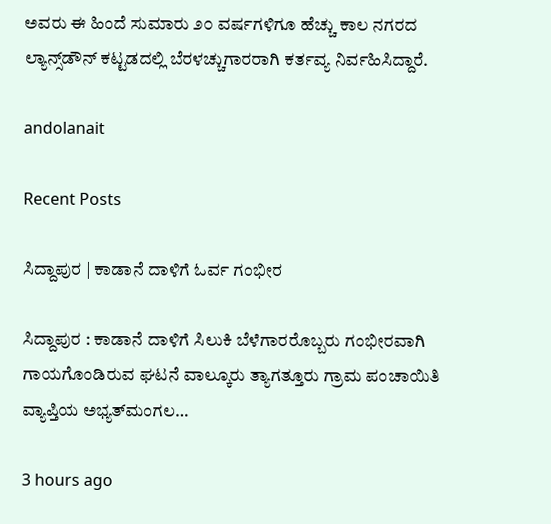ಅವರು ಈ ಹಿಂದೆ ಸುಮಾರು ೨೦ ವರ್ಷಗಳಿಗೂ ಹೆಚ್ಚು ಕಾಲ ನಗರದ ಲ್ಯಾನ್ಸ್‌ಡೌನ್ ಕಟ್ಟಡದಲ್ಲಿ ಬೆರಳಚ್ಚುಗಾರರಾಗಿ ಕರ್ತವ್ಯ ನಿರ್ವಹಿಸಿದ್ದಾರೆ.

andolanait

Recent Posts

ಸಿದ್ದಾಪುರ | ಕಾಡಾನೆ ದಾಳಿಗೆ ಓರ್ವ ಗಂಭೀರ

ಸಿದ್ದಾಪುರ : ಕಾಡಾನೆ ದಾಳಿಗೆ ಸಿಲುಕಿ ಬೆಳೆಗಾರರೊಬ್ಬರು ಗಂಭೀರವಾಗಿ ಗಾಯಗೊಂಡಿರುವ ಘಟನೆ ವಾಲ್ಕೂರು ತ್ಯಾಗತ್ತೂರು ಗ್ರಾಮ ಪಂಚಾಯಿತಿ ವ್ಯಾಪ್ತಿಯ ಅಭ್ಯತ್‌ಮಂಗಲ…

3 hours ago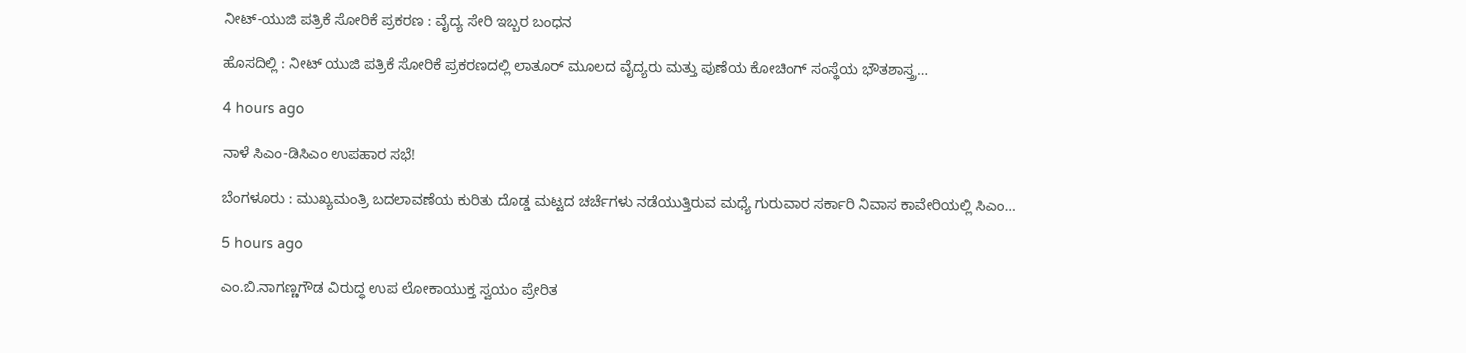ನೀಟ್-ಯುಜಿ ಪತ್ರಿಕೆ ಸೋರಿಕೆ ಪ್ರಕರಣ : ವೈದ್ಯ ಸೇರಿ ಇಬ್ಬರ ಬಂಧನ

ಹೊಸದಿಲ್ಲಿ : ನೀಟ್ ಯುಜಿ ಪತ್ರಿಕೆ ಸೋರಿಕೆ ಪ್ರಕರಣದಲ್ಲಿ ಲಾತೂರ್ ಮೂಲದ ವೈದ್ಯರು ಮತ್ತು ಪುಣೆಯ ಕೋಚಿಂಗ್ ಸಂಸ್ಥೆಯ ಭೌತಶಾಸ್ತ್ರ…

4 hours ago

ನಾಳೆ ಸಿಎಂ-ಡಿಸಿಎಂ ಉಪಹಾರ ಸಭೆ!

ಬೆಂಗಳೂರು : ಮುಖ್ಯಮಂತ್ರಿ ಬದಲಾವಣೆಯ ಕುರಿತು ದೊಡ್ಡ ಮಟ್ಟದ ಚರ್ಚೆಗಳು ನಡೆಯುತ್ತಿರುವ ಮಧ್ಯೆ ಗುರುವಾರ ಸರ್ಕಾರಿ ನಿವಾಸ ಕಾವೇರಿಯಲ್ಲಿ ಸಿಎಂ…

5 hours ago

ಎಂ.ಬಿ.ನಾಗಣ್ಣಗೌಡ ವಿರುದ್ಧ ಉಪ ಲೋಕಾಯುಕ್ತ ಸ್ವಯಂ ಪ್ರೇರಿತ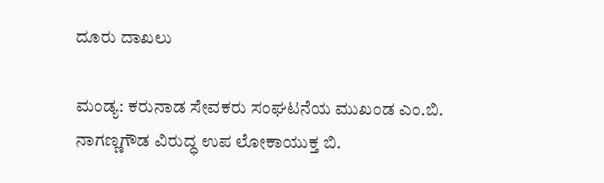ದೂರು ದಾಖಲು

ಮಂಡ್ಯ: ಕರುನಾಡ ಸೇವಕರು ಸಂಘಟನೆಯ ಮುಖಂಡ ಎಂ.ಬಿ. ನಾಗಣ್ಣಗೌಡ ವಿರುದ್ಧ ಉಪ ಲೋಕಾಯುಕ್ತ ಬಿ.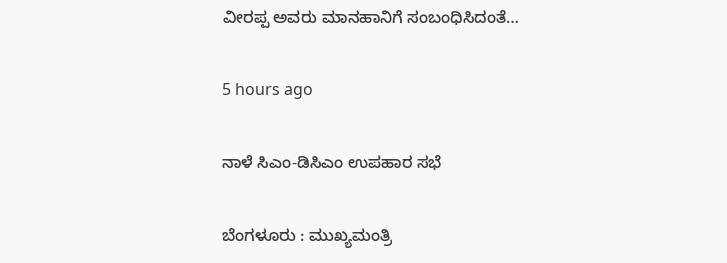ವೀರಪ್ಪ ಅವರು ಮಾನಹಾನಿಗೆ ಸಂಬಂಧಿಸಿದಂತೆ…

5 hours ago

ನಾಳೆ ಸಿಎಂ-ಡಿಸಿಎಂ ಉಪಹಾರ ಸಭೆ

ಬೆಂಗಳೂರು : ಮುಖ್ಯಮಂತ್ರಿ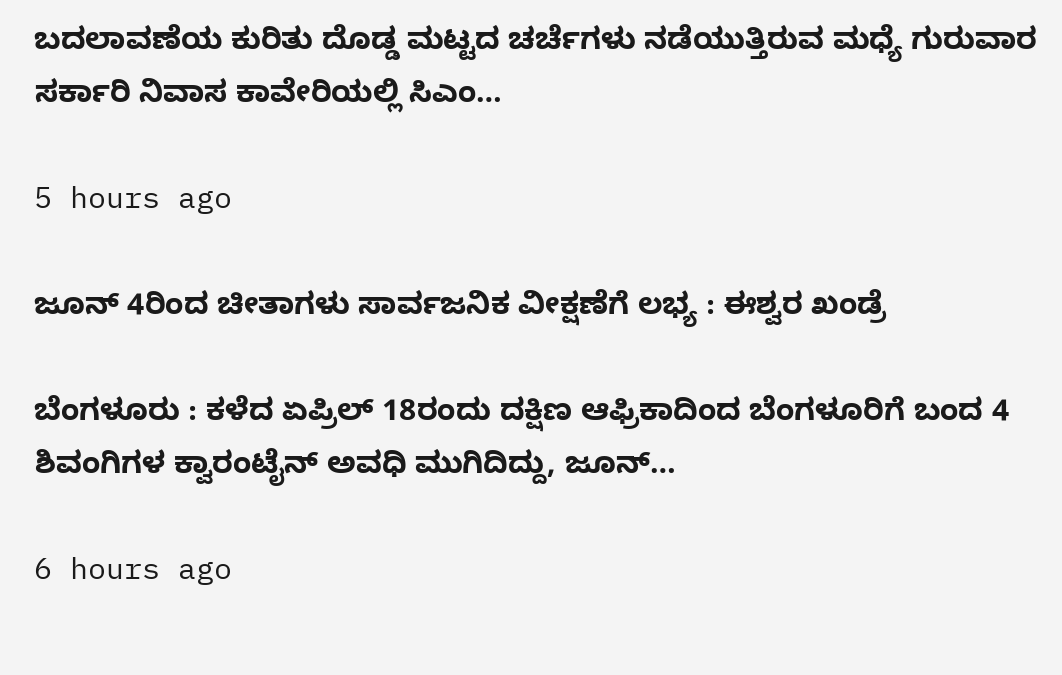ಬದಲಾವಣೆಯ ಕುರಿತು ದೊಡ್ಡ ಮಟ್ಟದ ಚರ್ಚೆಗಳು ನಡೆಯುತ್ತಿರುವ ಮಧ್ಯೆ ಗುರುವಾರ ಸರ್ಕಾರಿ ನಿವಾಸ ಕಾವೇರಿಯಲ್ಲಿ ಸಿಎಂ…

5 hours ago

ಜೂನ್ 4ರಿಂದ ಚೀತಾಗಳು ಸಾರ್ವಜನಿಕ ವೀಕ್ಷಣೆಗೆ ಲಭ್ಯ : ಈಶ್ವರ ಖಂಡ್ರೆ

ಬೆಂಗಳೂರು : ಕಳೆದ ಏಪ್ರಿಲ್ 18ರಂದು ದಕ್ಷಿಣ ಆಫ್ರಿಕಾದಿಂದ ಬೆಂಗಳೂರಿಗೆ ಬಂದ 4 ಶಿವಂಗಿಗಳ ಕ್ವಾರಂಟೈನ್ ಅವಧಿ ಮುಗಿದಿದ್ದು, ಜೂನ್…

6 hours ago